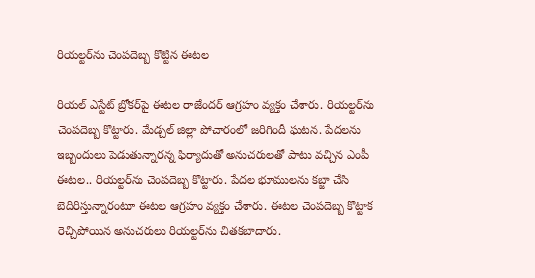రియల్టర్‌ను చెంపదెబ్బ కొట్టిన ఈటల

రియల్ ఎస్టేట్‌ బ్రోకర్‌పై ఈటల రాజేందర్‌ ఆగ్రహం వ్యక్తం చేశారు. రియల్టర్‌ను చెంపదెబ్బ కొట్టారు. మేడ్చల్ జిల్లా పోచారంలో జరిగిందీ ఘటన. పేదలను ఇబ్బందులు పెడుతున్నారన్న ఫిర్యాదుతో అనుచరులతో పాటు వచ్చిన ఎంపీ ఈటల.. రియల్టర్‌ను చెంపదెబ్బ కొట్టారు. పేదల భూములను కబ్జా చేసి బెదిరిస్తున్నారంటూ ఈటల ఆగ్రహం వ్యక్తం చేశారు. ఈటల చెంపదెబ్బ కొట్టాక రెచ్చిపోయిన అనుచరులు రియల్టర్‌ను చితకబాదారు.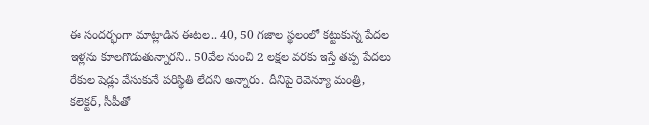ఈ సందర్భంగా మాట్లాడిన ఈటల.. 40, 50 గజాల స్థలంలో కట్టుకున్న పేదల ఇళ్లను కూలగొడుతున్నారని.. 50వేల నుంచి 2 లక్షల వరకు ఇస్తే తప్ప పేదలు రేకుల షెడ్లు వేసుకునే పరిస్థితి లేదని అన్నారు. దీనిపై రెవెన్యూ మంత్రి, కలెక్టర్‌, సీపీతో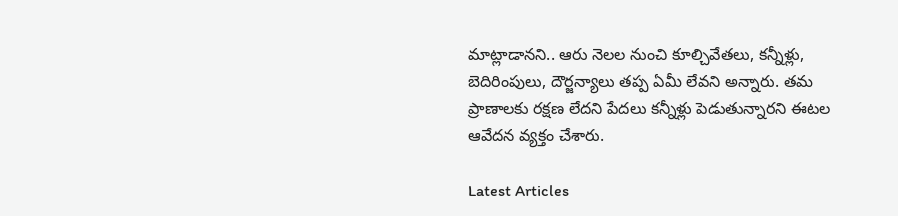మాట్లాడానని.. ఆరు నెలల నుంచి కూల్చివేతలు, కన్నీళ్లు, బెదిరింపులు, దౌర్జన్యాలు తప్ప ఏమీ లేవని అన్నారు. తమ ప్రాణాలకు రక్షణ లేదని పేదలు కన్నీళ్లు పెడుతున్నారని ఈటల ఆవేదన వ్యక్తం చేశారు.

Latest Articles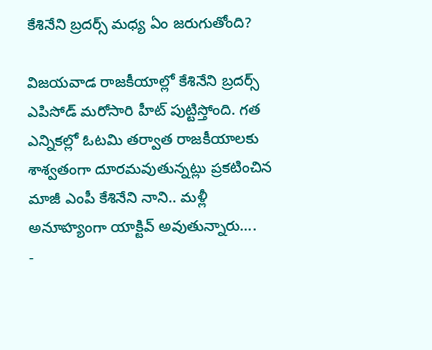కేశినేని బ్రదర్స్ మధ్య ఏం జరుగుతోంది?

విజయవాడ రాజకీయాల్లో కేశినేని బ్రదర్స్ ఎపిసోడ్ మరోసారి హీట్ పుట్టిస్తోంది. గత ఎన్నికల్లో ఓటమి తర్వాత రాజకీయాలకు శాశ్వతంగా దూరమవుతున్నట్లు ప్రకటించిన మాజీ ఎంపీ కేశినేని నాని.. మళ్లీ అనూహ్యంగా యాక్టివ్ అవుతున్నారు....
-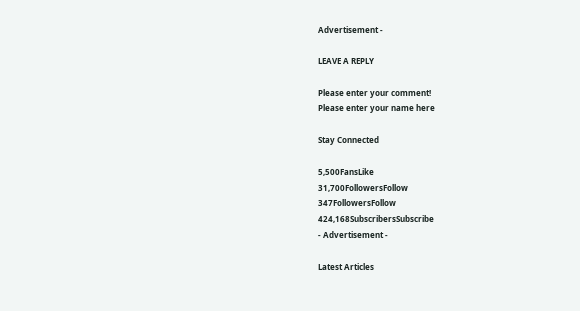Advertisement -

LEAVE A REPLY

Please enter your comment!
Please enter your name here

Stay Connected

5,500FansLike
31,700FollowersFollow
347FollowersFollow
424,168SubscribersSubscribe
- Advertisement -

Latest Articles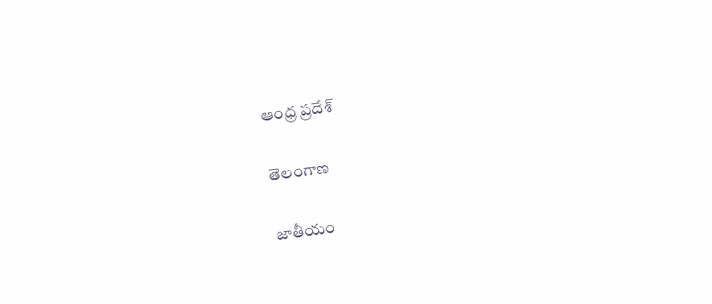ఆంధ్ర ప్రదేశ్

తెలంగాణ

జాతీయం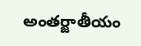అంతర్జాతీయం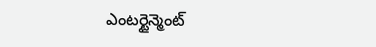ఎంటర్టైన్మెంట్